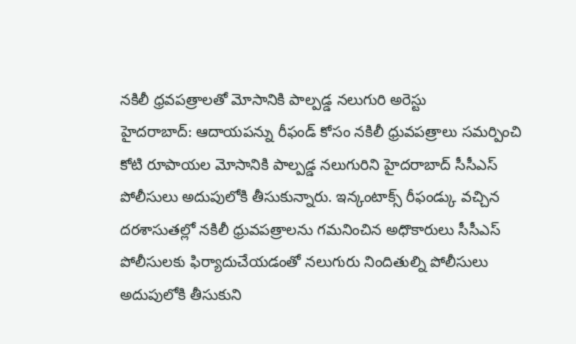నకిలీ ధ్రవపత్రాలతో మోసానికి పాల్పడ్డ నలుగురి అరెస్టు
హైదరాబాద్: ఆదాయపన్ను రీఫండ్ కోసం నకిలీ ధ్రువపత్రాలు సమర్పించి కోటి రూపాయల మోసానికి పాల్పడ్డ నలుగురిని హైదరాబాద్ సీసీఎస్ పోలీసులు అదుపులోకి తీసుకున్నారు. ఇన్కంటాక్స్ రీఫండ్కు వచ్చిన దరశాసుతల్లో నకిలీ ధ్రువపత్రాలను గమనించిన అధొకారులు సీసీఎస్ పోలీసులకు ఫిర్యాదుచేయడంతో నలుగురు నిందితుల్ని పోలీసులు అదుపులోకి తీసుకుని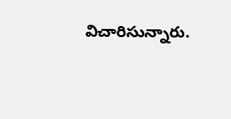విచారిసున్నారు.